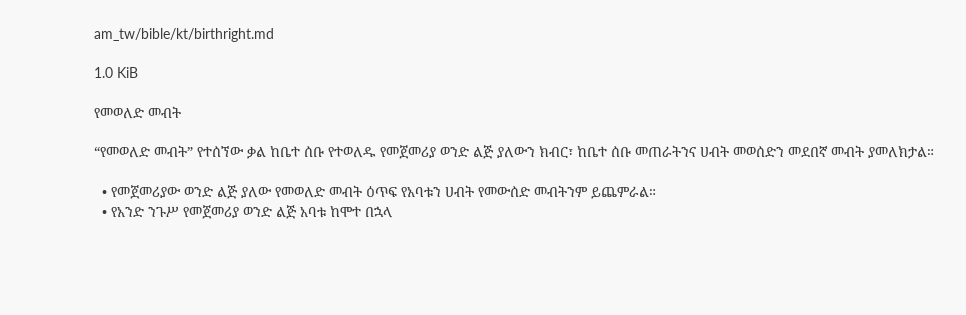am_tw/bible/kt/birthright.md

1.0 KiB

የመወለድ መብት

“የመወለድ መብት” የተሰኘው ቃል ከቤተ ሰቡ የተወለዱ የመጀመሪያ ወንድ ልጅ ያለውን ክብር፣ ከቤተ ሰቡ መጠራትንና ሀብት መወሰድን መደበኛ መብት ያመለክታል።

  • የመጀመሪያው ወንድ ልጅ ያለው የመወለድ መብት ዕጥፍ የአባቱን ሀብት የመውሰድ መብትንም ይጨምራል።
  • የአንድ ንጉሥ የመጀመሪያ ወንድ ልጅ አባቱ ከሞተ በኋላ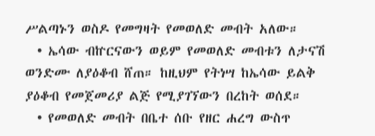ሥልጣኑን ወስዶ የመግዛት የመወለድ መብት አለው።
  • ኤሳው ብኵርናውን ወይም የመወለድ መብቱን ለታናሽ ወንድሙ ለያዕቆብ ሸጠ። ከዚህም የትነሣ ከኤሳው ይልቅ ያዕቆብ የመጀመሪያ ልጅ የሚያገኘውን በረከት ወሰደ።
  • የመወለድ መብት በቤተ ሰቡ የዘር ሐረግ ውስጥ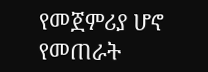የመጀምሪያ ሆኖ የመጠራት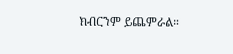ክብርንም ይጨምራል።